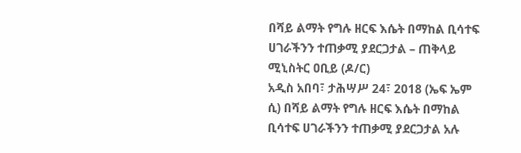በሻይ ልማት የግሉ ዘርፍ እሴት በማከል ቢሳተፍ ሀገራችንን ተጠቃሚ ያደርጋታል – ጠቅላይ ሚኒስትር ዐቢይ (ዶ/ር)
አዲስ አበባ፣ ታሕሣሥ 24፣ 2018 (ኤፍ ኤም ሲ) በሻይ ልማት የግሉ ዘርፍ እሴት በማከል ቢሳተፍ ሀገራችንን ተጠቃሚ ያደርጋታል አሉ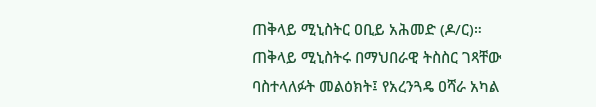ጠቅላይ ሚኒስትር ዐቢይ አሕመድ (ዶ/ር)።
ጠቅላይ ሚኒስትሩ በማህበራዊ ትስስር ገጻቸው ባስተላለፉት መልዕክት፤ የአረንጓዴ ዐሻራ አካል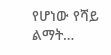የሆነው የሻይ ልማት…